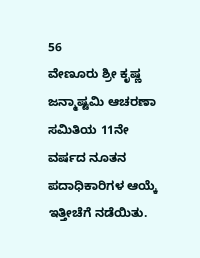56
ವೇಣೂರು ಶ್ರೀ ಕೃಷ್ಣ ಜನ್ಮಾಷ್ಟಮಿ ಆಚರಣಾ ಸಮಿತಿಯ 11ನೇ ವರ್ಷದ ನೂತನ ಪದಾಧಿಕಾರಿಗಳ ಆಯ್ಕೆ ಇತ್ತೀಚೆಗೆ ನಡೆಯಿತು.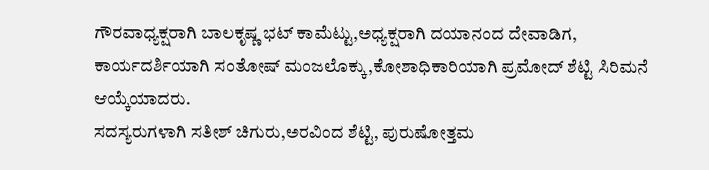ಗೌರವಾಧ್ಯಕ್ಷರಾಗಿ ಬಾಲಕೃಷ್ಣ ಭಟ್ ಕಾಮೆಟ್ಟು,ಅಧ್ಯಕ್ಷರಾಗಿ ದಯಾನಂದ ದೇವಾಡಿಗ, ಕಾರ್ಯದರ್ಶಿಯಾಗಿ ಸಂತೋಷ್ ಮಂಜಲೊಕ್ಕು,ಕೋಶಾಧಿಕಾರಿಯಾಗಿ ಪ್ರಮೋದ್ ಶೆಟ್ಟಿ ಸಿರಿಮನೆ ಆಯ್ಕೆಯಾದರು.
ಸದಸ್ಯರುಗಳಾಗಿ ಸತೀಶ್ ಚಿಗುರು,ಅರವಿಂದ ಶೆಟ್ಟಿ, ಪುರುಷೋತ್ತಮ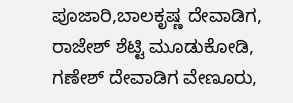ಪೂಜಾರಿ,ಬಾಲಕೃಷ್ಣ ದೇವಾಡಿಗ, ರಾಜೇಶ್ ಶೆಟ್ಟಿ ಮೂಡುಕೋಡಿ, ಗಣೇಶ್ ದೇವಾಡಿಗ ವೇಣೂರು,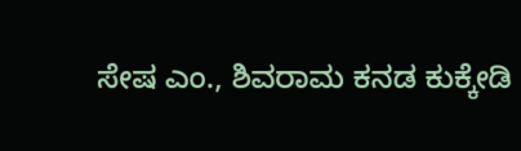ಸೇಷ ಎಂ., ಶಿವರಾಮ ಕನಡ ಕುಕ್ಕೇಡಿ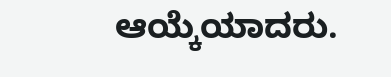ಆಯ್ಕೆಯಾದರು.